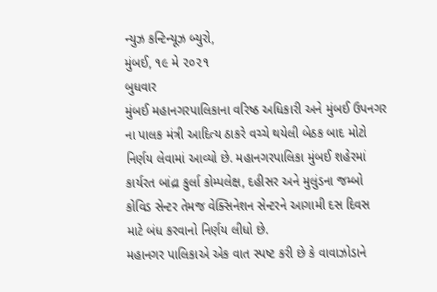ન્યુઝ કન્ટિન્યૂઝ બ્યુરો,
મુંબઈ, ૧૯ મે ૨૦૨૧
બુધવાર
મુંબઈ મહાનગરપાલિકાના વરિષ્ઠ અધિકારી અને મુંબઈ ઉપનગર ના પાલક મંત્રી આદિત્ય ઠાકરે વચ્ચે થયેલી બેઠક બાદ મોટો નિર્ણય લેવામાં આવ્યો છે. મહાનગરપાલિકા મુંબઈ શહેરમાં કાર્યરત બાંદ્રા કુર્લા કોમ્પલેક્ષ, દહીસર અને મુલુંડના જમ્બો કોવિડ સેન્ટર તેમજ વેક્સિનેશન સેન્ટરને આગામી દસ દિવસ માટે બંધ કરવાનો નિર્ણય લીધો છે.
મહાનગર પાલિકાએ એક વાત સ્પષ્ટ કરી છે કે વાવાઝોડાને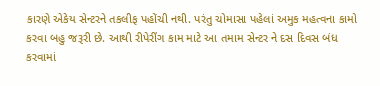કારણે એકેય સેન્ટરને તકલીફ પહોંચી નથી. પરંતુ ચોમાસા પહેલાં અમુક મહત્વના કામો કરવા બહુ જરૂરી છે. આથી રીપેરીંગ કામ માટે આ તમામ સેન્ટર ને દસ દિવસ બંધ કરવામાં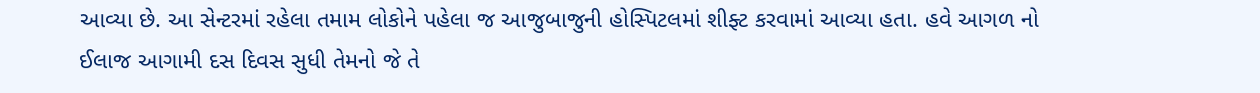આવ્યા છે. આ સેન્ટરમાં રહેલા તમામ લોકોને પહેલા જ આજુબાજુની હોસ્પિટલમાં શીફ્ટ કરવામાં આવ્યા હતા. હવે આગળ નો ઈલાજ આગામી દસ દિવસ સુધી તેમનો જે તે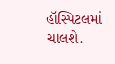હૉસ્પિટલમાં ચાલશે.